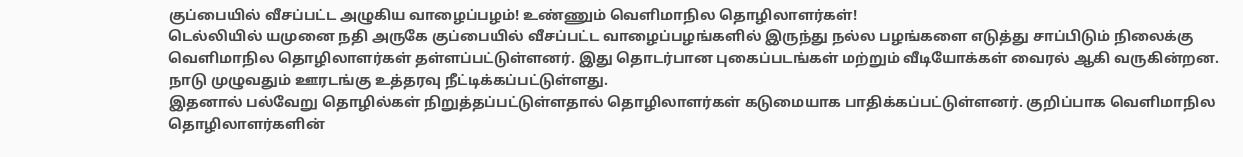குப்பையில் வீசப்பட்ட அழுகிய வாழைப்பழம்! உண்ணும் வெளிமாநில தொழிலாளர்கள்!
டெல்லியில் யமுனை நதி அருகே குப்பையில் வீசப்பட்ட வாழைப்பழங்களில் இருந்து நல்ல பழங்களை எடுத்து சாப்பிடும் நிலைக்கு வெளிமாநில தொழிலாளர்கள் தள்ளப்பட்டுள்ளனர். இது தொடர்பான புகைப்படங்கள் மற்றும் வீடியோக்கள் வைரல் ஆகி வருகின்றன. நாடு முழுவதும் ஊரடங்கு உத்தரவு நீட்டிக்கப்பட்டுள்ளது.
இதனால் பல்வேறு தொழில்கள் நிறுத்தப்பட்டுள்ளதால் தொழிலாளர்கள் கடுமையாக பாதிக்கப்பட்டுள்ளனர். குறிப்பாக வெளிமாநில தொழிலாளர்களின்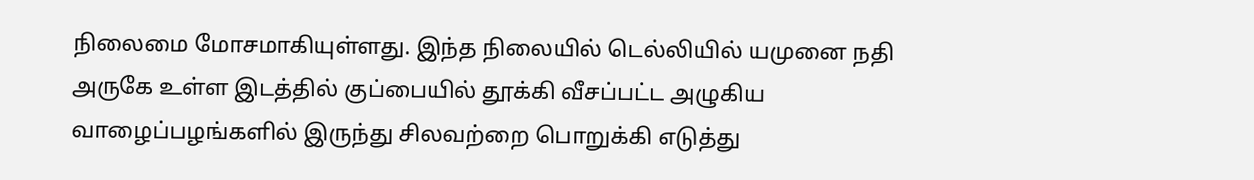நிலைமை மோசமாகியுள்ளது. இந்த நிலையில் டெல்லியில் யமுனை நதி அருகே உள்ள இடத்தில் குப்பையில் தூக்கி வீசப்பட்ட அழுகிய வாழைப்பழங்களில் இருந்து சிலவற்றை பொறுக்கி எடுத்து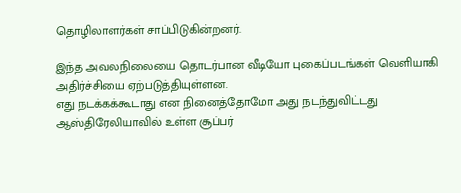தொழிலாளர்கள் சாப்பிடுகின்றனர்.

இந்த அவலநிலையை தொடர்பான வீடியோ புகைப்படங்கள் வெளியாகி அதிர்ச்சியை ஏற்படுத்தியுள்ளன.
எது நடக்கக்கூடாது என நினைத்தோமோ அது நடந்துவிட்டது ஆஸ்திரேலியாவில் உள்ள சூப்பர்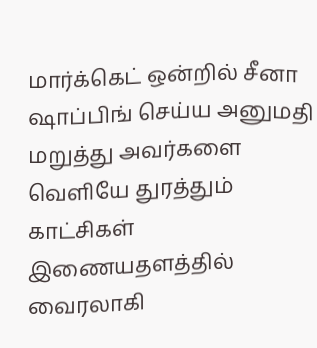மார்க்கெட் ஒன்றில் சீனா ஷாப்பிங் செய்ய அனுமதி மறுத்து அவர்களை வெளியே துரத்தும் காட்சிகள் இணையதளத்தில் வைரலாகி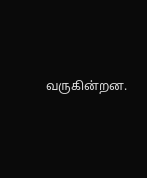வருகின்றன.